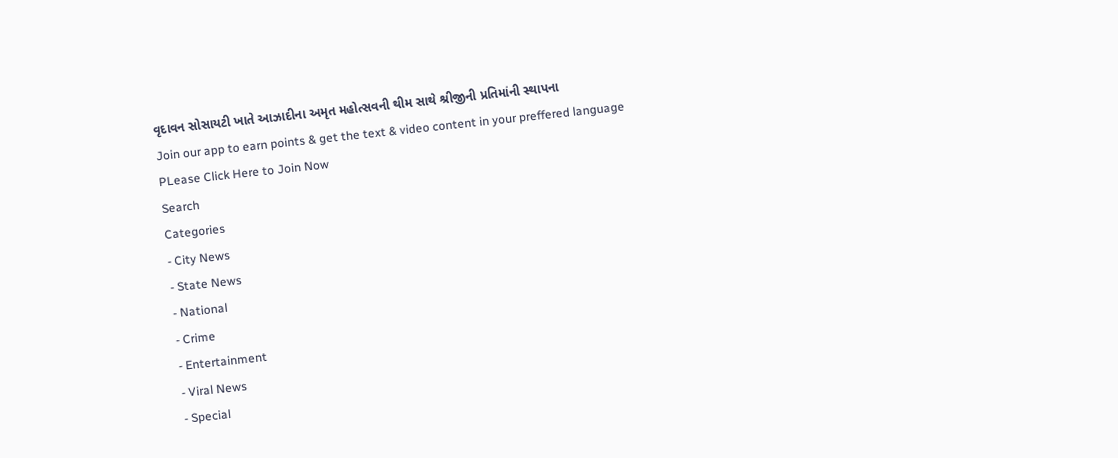વૃદાવન સોસાયટી ખાતે આઝાદીના અમૃત મહોત્સવની થીમ સાથે શ્રીજીની પ્રતિમાંની સ્થાપના
Join our app to earn points & get the text & video content in your preffered language
PLease Click Here to Join Now
Search
Categories
- City News
- State News
- National
- Crime
- Entertainment
- Viral News
- Special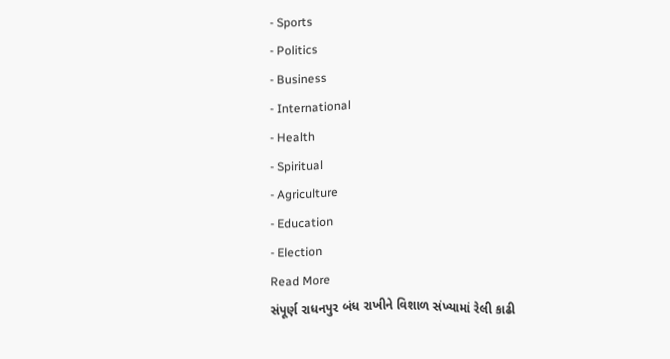- Sports
- Politics
- Business
- International
- Health
- Spiritual
- Agriculture
- Education
- Election
Read More
સંપૂર્ણ રાધનપુર બંધ રાખીને વિશાળ સંખ્યામાં રેલી કાઢી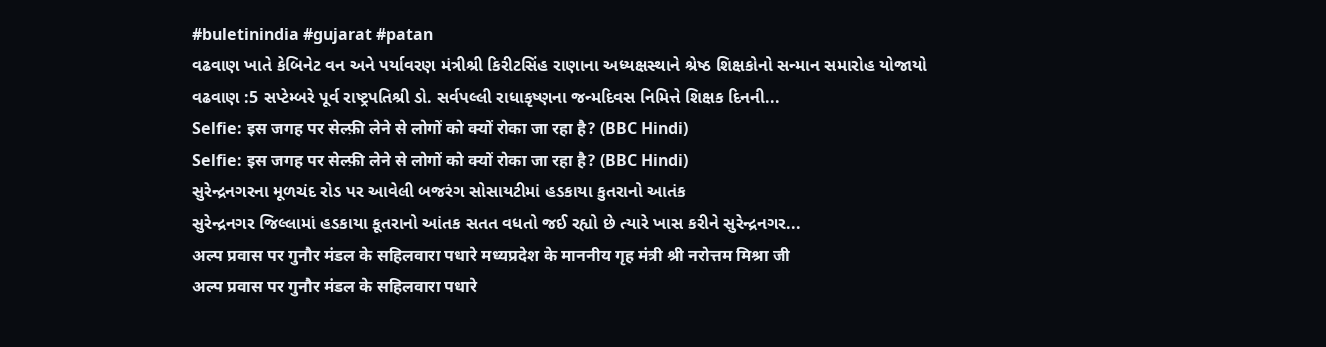#buletinindia #gujarat #patan
વઢવાણ ખાતે કેબિનેટ વન અને પર્યાવરણ મંત્રીશ્રી કિરીટસિંહ રાણાના અધ્યક્ષસ્થાને શ્રેષ્ઠ શિક્ષકોનો સન્માન સમારોહ યોજાયો
વઢવાણ :5 સપ્ટેમ્બરે પૂર્વ રાષ્ટ્રપતિશ્રી ડો. સર્વપલ્લી રાધાકૃષ્ણના જન્મદિવસ નિમિત્તે શિક્ષક દિનની...
Selfie: इस जगह पर सेल्फ़ी लेने से लोगों को क्यों रोका जा रहा है? (BBC Hindi)
Selfie: इस जगह पर सेल्फ़ी लेने से लोगों को क्यों रोका जा रहा है? (BBC Hindi)
સુરેન્દ્રનગરના મૂળચંદ રોડ પર આવેલી બજરંગ સોસાયટીમાં હડકાયા કુતરાનો આતંક
સુરેન્દ્રનગર જિલ્લામાં હડકાયા કૂતરાનો આંતક સતત વધતો જઈ રહ્યો છે ત્યારે ખાસ કરીને સુરેન્દ્રનગર...
अल्प प्रवास पर गुनौर मंडल के सहिलवारा पधारे मध्यप्रदेश के माननीय गृह मंत्री श्री नरोत्तम मिश्रा जी
अल्प प्रवास पर गुनौर मंडल के सहिलवारा पधारे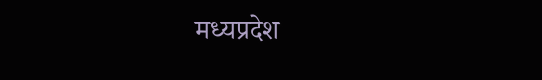मध्यप्रदेश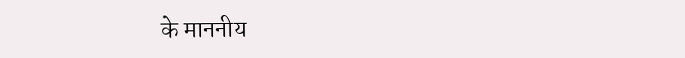के माननीय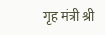गृह मंत्री श्री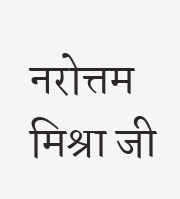नरोत्तम मिश्रा जी